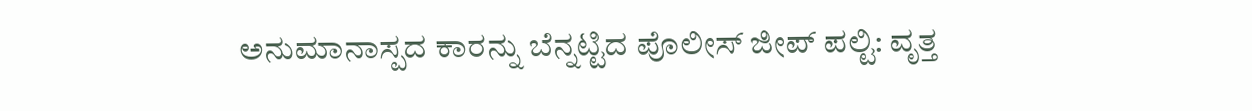ಅನುಮಾನಾಸ್ಪದ ಕಾರನ್ನು ಬೆನ್ನಟ್ಟಿದ ಪೊಲೀಸ್‌ ಜೀಪ್‌ ಪಲ್ಟಿ: ವೃತ್ತ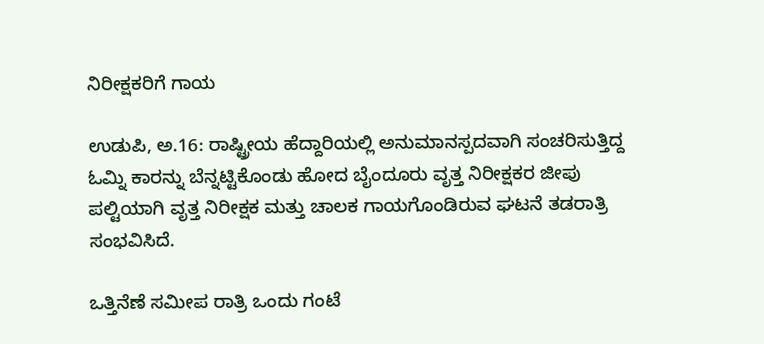ನಿರೀಕ್ಷಕರಿಗೆ ಗಾಯ

ಉಡುಪಿ, ಅ.16: ರಾಷ್ಟ್ರೀಯ ಹೆದ್ದಾರಿಯಲ್ಲಿ ಅನುಮಾನಸ್ಪದವಾಗಿ ಸಂಚರಿಸುತ್ತಿದ್ದ ಓಮ್ನಿ ಕಾರನ್ನು ಬೆನ್ನಟ್ಟಿಕೊಂಡು ಹೋದ ಬೈಂದೂರು ವೃತ್ತ ನಿರೀಕ್ಷಕರ ಜೀಪು ಪಲ್ಟಿಯಾಗಿ ವೃತ್ತ ನಿರೀಕ್ಷಕ ಮತ್ತು ಚಾಲಕ ಗಾಯಗೊಂಡಿರುವ ಘಟನೆ ತಡರಾತ್ರಿ ಸಂಭವಿಸಿದೆ.

ಒತ್ತಿನೆಣೆ ಸಮೀಪ ರಾತ್ರಿ ಒಂದು ಗಂಟೆ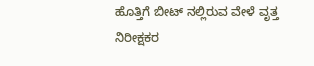ಹೊತ್ತಿಗೆ ಬೀಟ್ ನಲ್ಲಿರುವ ವೇಳೆ ವೃತ್ತ ನಿರೀಕ್ಷಕರ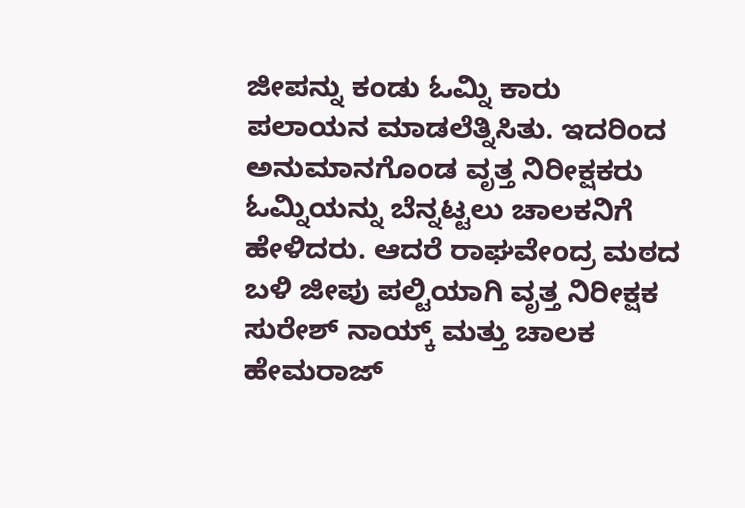ಜೀಪನ್ನು ಕಂಡು ಓಮ್ನಿ ಕಾರು ಪಲಾಯನ ಮಾಡಲೆತ್ನಿಸಿತು. ಇದರಿಂದ ಅನುಮಾನಗೊಂಡ ವೃತ್ತ ನಿರೀಕ್ಷಕರು ಓಮ್ನಿಯನ್ನು ಬೆನ್ನಟ್ಟಲು ಚಾಲಕನಿಗೆ ಹೇಳಿದರು. ಆದರೆ ರಾಘವೇಂದ್ರ ಮಠದ ಬಳಿ ಜೀಪು ಪಲ್ಟಿಯಾಗಿ ವೃತ್ತ ನಿರೀಕ್ಷಕ ಸುರೇಶ್‌ ನಾಯ್ಕ್‌ ಮತ್ತು ಚಾಲಕ ಹೇಮರಾಜ್‌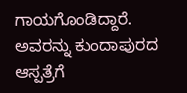ಗಾಯಗೊಂಡಿದ್ದಾರೆ. ಅವರನ್ನು ಕುಂದಾಪುರದ ಆಸ್ಪತ್ರೆಗೆ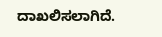ದಾಖಲಿಸಲಾಗಿದೆ.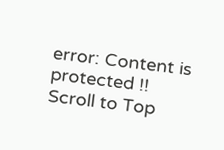error: Content is protected !!
Scroll to Top